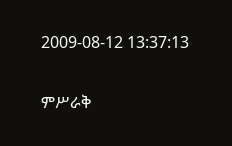2009-08-12 13:37:13

ምሥራቅ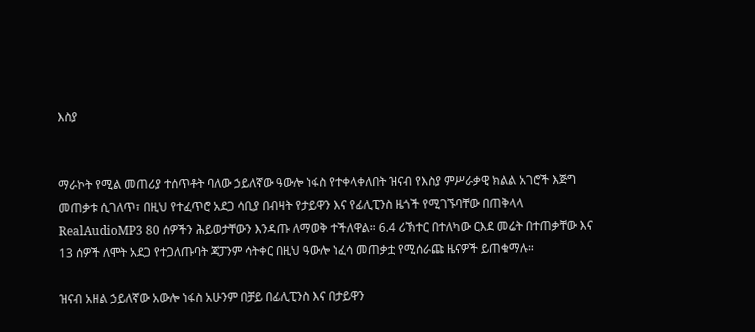እስያ


ማራኮት የሚል መጠሪያ ተሰጥቶት ባለው ኃይለኛው ዓውሎ ነፋስ የተቀላቀለበት ዝናብ የእስያ ምሥራቃዊ ክልል አገሮች እጅግ መጠቃቱ ሲገለጥ፣ በዚህ የተፈጥሮ አደጋ ሳቢያ በብዛት የታይዋን እና የፊሊፒንስ ዜጎች የሚገኙባቸው በጠቅላላ RealAudioMP3 80 ሰዎችን ሕይወታቸውን እንዳጡ ለማወቅ ተችለዋል። 6.4 ሪኽተር በተለካው ርእደ መሬት በተጠቃቸው እና 13 ሰዎች ለሞት አደጋ የተጋለጡባት ጃፓንም ሳትቀር በዚህ ዓውሎ ነፈሳ መጠቃቷ የሚሰራጩ ዜናዎች ይጠቁማሉ።

ዝናብ አዘል ኃይለኛው አውሎ ነፋስ አሁንም በቻይ በፊሊፒንስ እና በታይዋን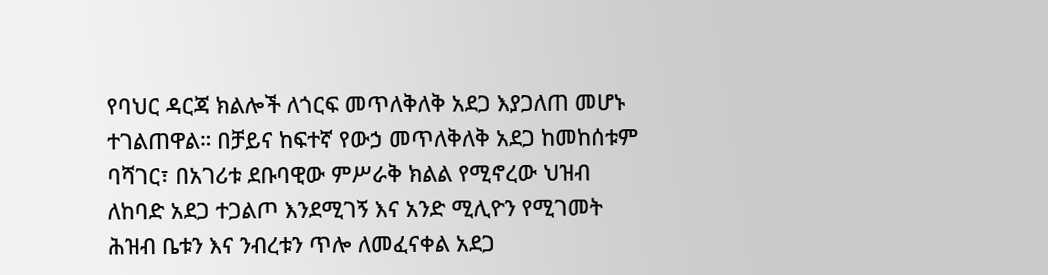የባህር ዳርጃ ክልሎች ለጎርፍ መጥለቅለቅ አደጋ እያጋለጠ መሆኑ ተገልጠዋል። በቻይና ከፍተኛ የውኃ መጥለቅለቅ አደጋ ከመከሰቱም ባሻገር፣ በአገሪቱ ደቡባዊው ምሥራቅ ክልል የሚኖረው ህዝብ ለከባድ አደጋ ተጋልጦ እንደሚገኝ እና አንድ ሚሊዮን የሚገመት ሕዝብ ቤቱን እና ንብረቱን ጥሎ ለመፈናቀል አደጋ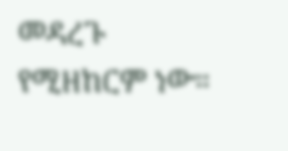መዳረጉ የሚዘከርም ነው።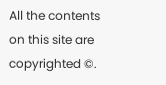All the contents on this site are copyrighted ©.